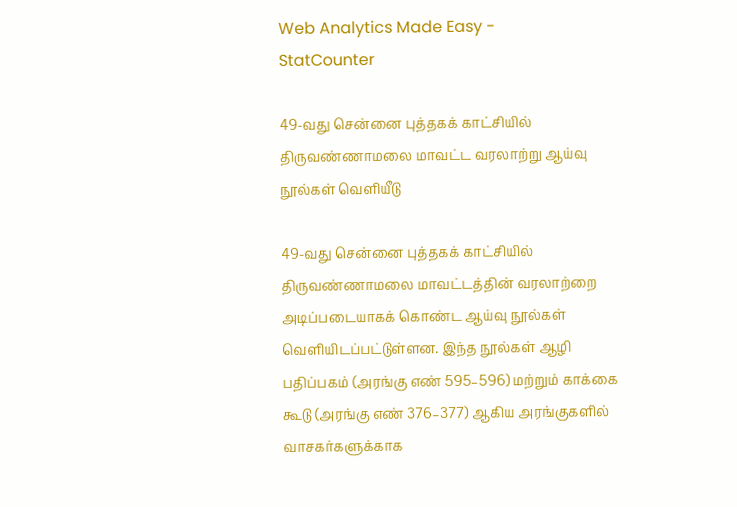Web Analytics Made Easy -
StatCounter

49-வது சென்னை புத்தகக் காட்சியில் திருவண்ணாமலை மாவட்ட வரலாற்று ஆய்வு நூல்கள் வெளியீடு

49-வது சென்னை புத்தகக் காட்சியில் திருவண்ணாமலை மாவட்டத்தின் வரலாற்றை அடிப்படையாகக் கொண்ட ஆய்வு நூல்கள் வெளியிடப்பட்டுள்ளன. இந்த நூல்கள் ஆழி பதிப்பகம் (அரங்கு எண் 595–596) மற்றும் காக்கை கூடு (அரங்கு எண் 376–377) ஆகிய அரங்குகளில் வாசகர்களுக்காக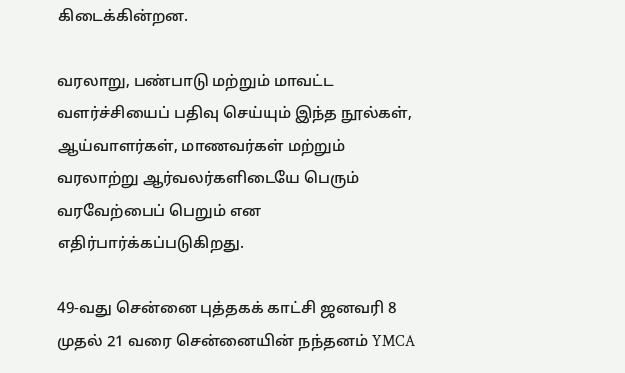கிடைக்கின்றன.

வரலாறு, பண்பாடு மற்றும் மாவட்ட வளர்ச்சியைப் பதிவு செய்யும் இந்த நூல்கள், ஆய்வாளர்கள், மாணவர்கள் மற்றும் வரலாற்று ஆர்வலர்களிடையே பெரும் வரவேற்பைப் பெறும் என எதிர்பார்க்கப்படுகிறது.

49-வது சென்னை புத்தகக் காட்சி ஜனவரி 8 முதல் 21 வரை சென்னையின் நந்தனம் YMCA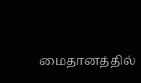மைதானத்தில்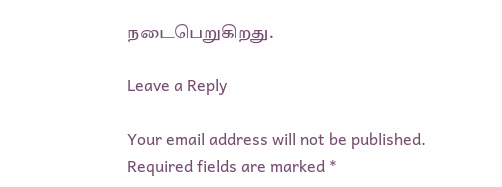நடைபெறுகிறது.

Leave a Reply

Your email address will not be published. Required fields are marked *